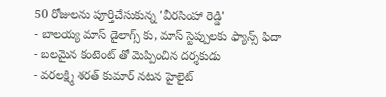50 రోజులను పూర్తిచేసుకున్న 'వీరసింహా రెడ్డి'
- బాలయ్య మాస్ డైలాగ్స్ కు, మాస్ స్టెప్పులకు ఫ్యాన్స్ ఫిదా
- బలమైన కంటెంట్ తో మెప్పించిన దర్శకుడు
- వరలక్ష్మి శరత్ కుమార్ నటన హైలైట్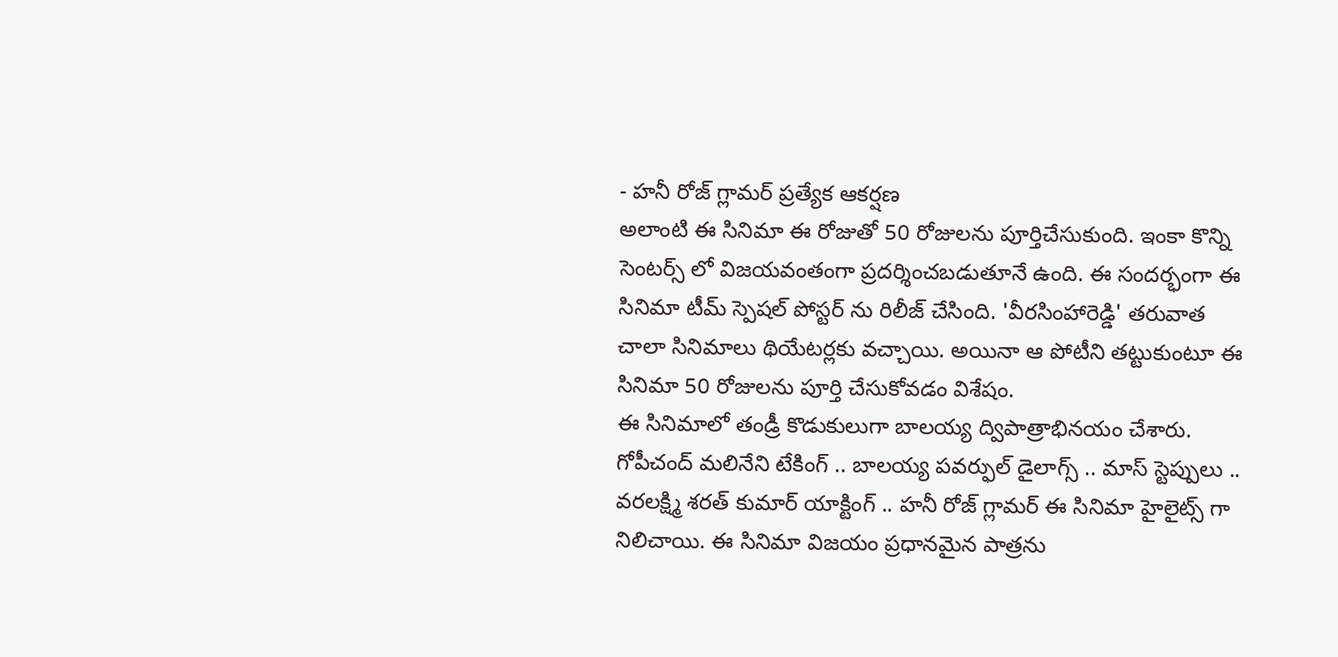- హనీ రోజ్ గ్లామర్ ప్రత్యేక ఆకర్షణ
అలాంటి ఈ సినిమా ఈ రోజుతో 50 రోజులను పూర్తిచేసుకుంది. ఇంకా కొన్ని సెంటర్స్ లో విజయవంతంగా ప్రదర్శించబడుతూనే ఉంది. ఈ సందర్భంగా ఈ సినిమా టీమ్ స్పెషల్ పోస్టర్ ను రిలీజ్ చేసింది. 'వీరసింహారెడ్డి' తరువాత చాలా సినిమాలు థియేటర్లకు వచ్చాయి. అయినా ఆ పోటీని తట్టుకుంటూ ఈ సినిమా 50 రోజులను పూర్తి చేసుకోవడం విశేషం.
ఈ సినిమాలో తండ్రీ కొడుకులుగా బాలయ్య ద్విపాత్రాభినయం చేశారు. గోపీచంద్ మలినేని టేకింగ్ .. బాలయ్య పవర్ఫుల్ డైలాగ్స్ .. మాస్ స్టెప్పులు .. వరలక్ష్మి శరత్ కుమార్ యాక్టింగ్ .. హనీ రోజ్ గ్లామర్ ఈ సినిమా హైలైట్స్ గా నిలిచాయి. ఈ సినిమా విజయం ప్రధానమైన పాత్రను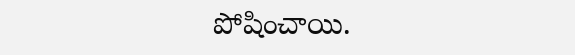పోషించాయి.